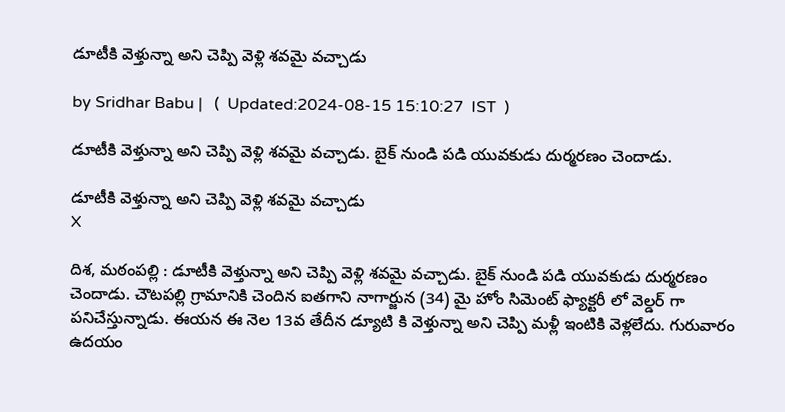డూటీకి వెళ్తున్నా అని చెప్పి వెళ్లి శవమై వచ్చాడు

by Sridhar Babu |   (  Updated:2024-08-15 15:10:27  IST  )

డూటీకి వెళ్తున్నా అని చెప్పి వెళ్లి శవమై వచ్చాడు. బైక్ నుండి పడి యువకుడు దుర్మరణం చెందాడు.

డూటీకి వెళ్తున్నా అని చెప్పి వెళ్లి శవమై వచ్చాడు
X

దిశ, మఠంపల్లి : డూటీకి వెళ్తున్నా అని చెప్పి వెళ్లి శవమై వచ్చాడు. బైక్ నుండి పడి యువకుడు దుర్మరణం చెందాడు. చౌటపల్లి గ్రామానికి చెందిన ఐతగాని నాగార్జున (34) మై హోం సిమెంట్ ఫ్యాక్టరీ లో వెల్డర్ గా పనిచేస్తున్నాడు. ఈయన ఈ నెల 13వ తేదీన డ్యూటి కి వెళ్తున్నా అని చెప్పి మళ్లీ ఇంటికి వెళ్లలేదు. గురువారం ఉదయం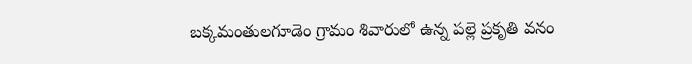బక్కమంతులగూడెం గ్రామం శివారులో ఉన్న పల్లె ప్రకృతి వనం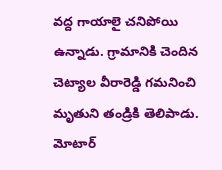వద్ద గాయాలై చనిపోయి ఉన్నాడు. గ్రామానికి చెందిన చెట్యాల వీరారెడ్డి గమనించి మృతుని తండ్రికి తెలిపాడు. మోటార్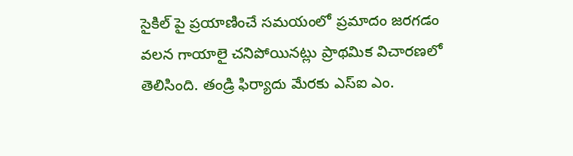సైకిల్ పై ప్రయాణించే సమయంలో ప్రమాదం జరగడం వలన గాయాలై చనిపోయినట్లు ప్రాథమిక విచారణలో తెలిసింది. తండ్రి ఫిర్యాదు మేరకు ఎస్‌ఐ ఎం.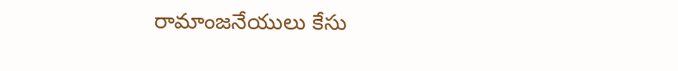రామాంజనేయులు కేసు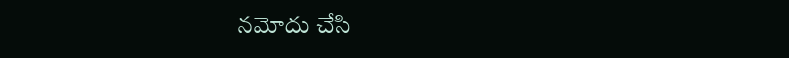నమోదు చేసి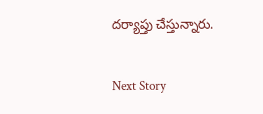దర్యాప్తు చేస్తున్నారు.

Next Story